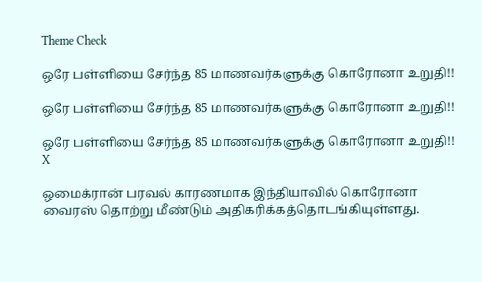Theme Check

ஒரே பள்ளியை சேர்ந்த 85 மாணவர்களுக்கு கொரோனா உறுதி!!

ஒரே பள்ளியை சேர்ந்த 85 மாணவர்களுக்கு கொரோனா உறுதி!!

ஒரே பள்ளியை சேர்ந்த 85 மாணவர்களுக்கு கொரோனா உறுதி!!
X

ஒமைக்ரான் பரவல் காரணமாக இந்தியாவில் கொரோனா வைரஸ் தொற்று மீண்டும் அதிகரிக்கத்தொடங்கியுள்ளது.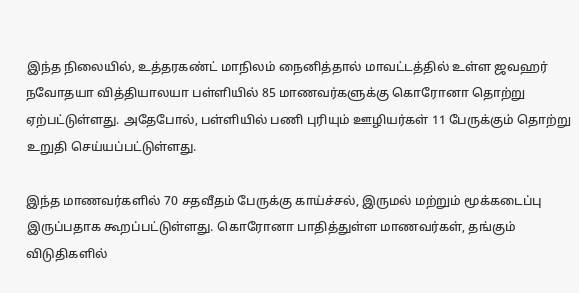இந்த நிலையில், உத்தரகண்ட் மாநிலம் நைனித்தால் மாவட்டத்தில் உள்ள ஜவஹர் நவோதயா வித்தியாலயா பள்ளியில் 85 மாணவர்களுக்கு கொரோனா தொற்று ஏற்பட்டுள்ளது. அதேபோல், பள்ளியில் பணி புரியும் ஊழியர்கள் 11 பேருக்கும் தொற்று உறுதி செய்யப்பட்டுள்ளது.

இந்த மாணவர்களில் 70 சதவீதம் பேருக்கு காய்ச்சல், இருமல் மற்றும் மூக்கடைப்பு இருப்பதாக கூறப்பட்டுள்ளது. கொரோனா பாதித்துள்ள மாணவர்கள், தங்கும் விடுதிகளில்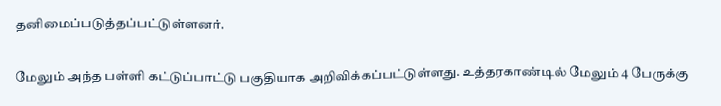தனிமைப்படுத்தப்பட்டுள்ளனர்.

மேலும் அந்த பள்ளி கட்டுப்பாட்டு பகுதியாக அறிவிக்கப்பட்டுள்ளது. உத்தரகாண்டில் மேலும் 4 பேருக்கு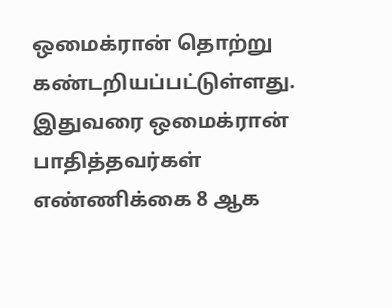ஒமைக்ரான் தொற்று கண்டறியப்பட்டுள்ளது. இதுவரை ஒமைக்ரான் பாதித்தவர்கள் எண்ணிக்கை 8 ஆக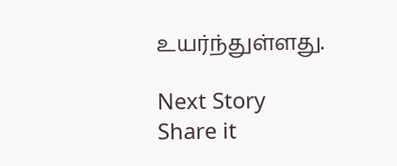உயர்ந்துள்ளது.

Next Story
Share it